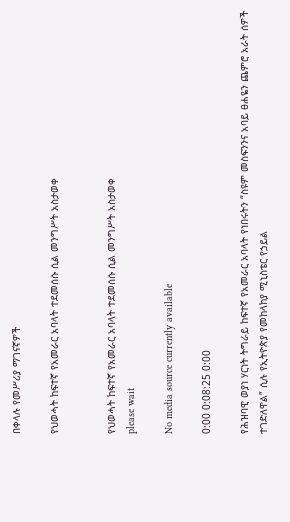በቀላሉ የመሥሪያ ማገናኛዎች

የህወሓት ከፍተኛ የአመራር አባላት ተደመሰሱ ሲል መንግሥት አስታወቀ


የህወሓት ከፍተኛ የአመራር አባላት ተደመሰሱ ሲል መንግሥት አስታወቀ
please wait

No media source currently available

0:00 0:08:25 0:00

የሕዝባዊ ወያነ ሃርነት ትግራይ ከፍተኛ የአመራር አባላት የነበሩትን “ስዩም መስፍንንና አባይ ፀሐዬን ጨምሮ አራት ሰዎች ተገድለዋል” ሲሉ የኢትዮጵያ የመከላከያ ሚኒስቴር የኃይል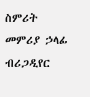ስምሪት መምሪያ ኃላፊ ብሪጋዲየር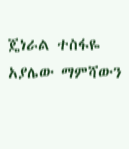ጄነራል ተስፋዬ አያሌው ማምሻውን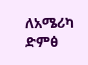ለአሜሪካ ድምፅ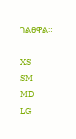ገልፀዋል።

XS
SM
MD
LG